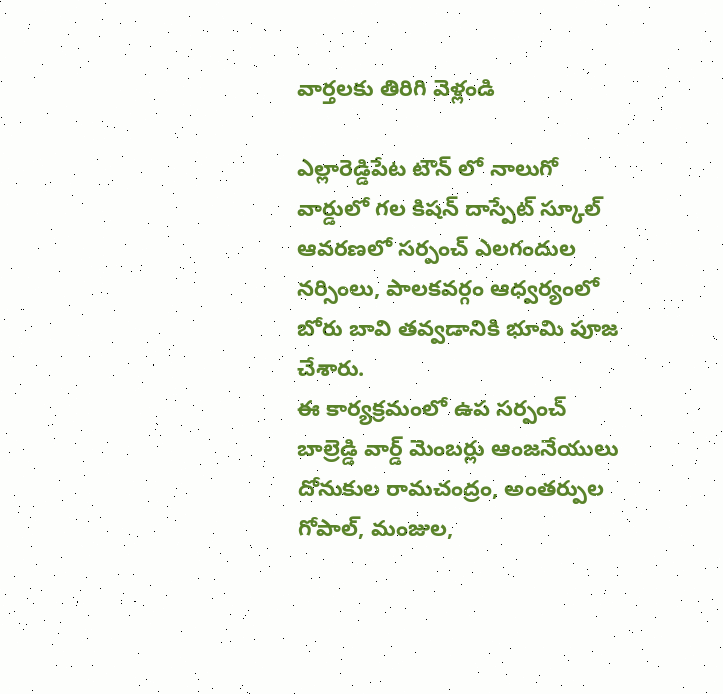వార్తలకు తిరిగి వెళ్లండి

ఎల్లారెడ్డిపేట టౌన్ లో నాలుగో వార్డులో గల కిషన్ దాస్పేట్ స్కూల్ ఆవరణలో సర్పంచ్ ఎలగందుల నర్సింలు, పాలకవర్గం ఆధ్వర్యంలో బోరు బావి తవ్వడానికి భూమి పూజ చేశారు.
ఈ కార్యక్రమంలో ఉప సర్పంచ్ బాల్రెడ్డి వార్డ్ మెంబర్లు ఆంజనేయులు దోనుకుల రామచంద్రం, అంతర్పుల గోపాల్, మంజుల,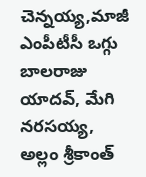చెన్నయ్య,మాజీ ఎంపీటీసీ ఒగ్గు బాలరాజు యాదవ్, మేగి నరసయ్య, అల్లం శ్రీకాంత్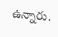ఉన్నారు.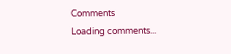Comments
Loading comments...